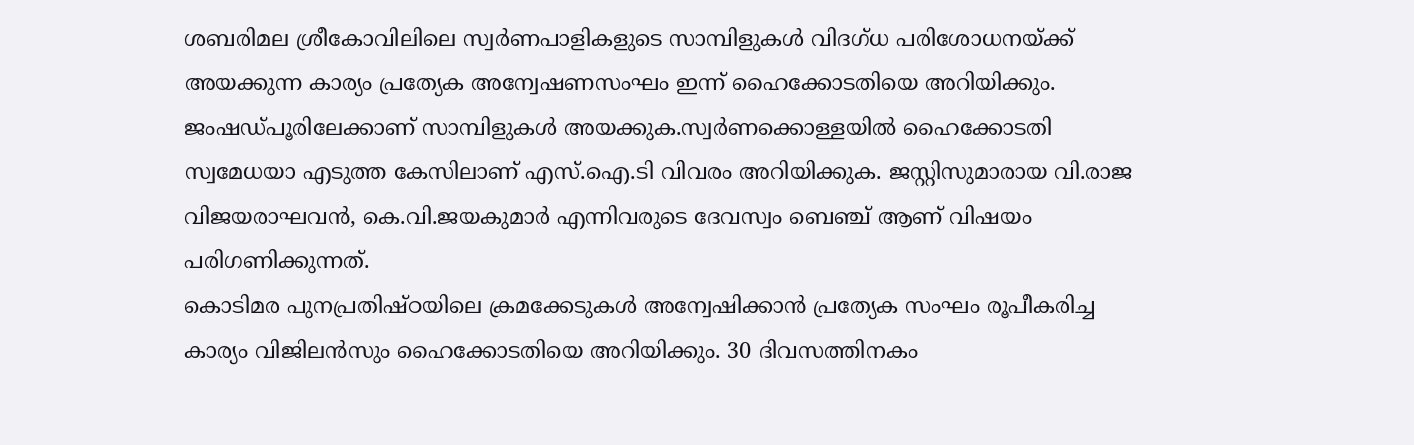ശബരിമല ശ്രീകോവിലിലെ സ്വർണപാളികളുടെ സാമ്പിളുകൾ വിദഗ്ധ പരിശോധനയ്ക്ക് അയക്കുന്ന കാര്യം പ്രത്യേക അന്വേഷണസംഘം ഇന്ന് ഹൈക്കോടതിയെ അറിയിക്കും. ജംഷഡ്പൂരിലേക്കാണ് സാമ്പിളുകൾ അയക്കുക.സ്വർണക്കൊള്ളയിൽ ഹൈക്കോടതി സ്വമേധയാ എടുത്ത കേസിലാണ് എസ്.ഐ.ടി വിവരം അറിയിക്കുക. ജസ്റ്റിസുമാരായ വി.രാജ വിജയരാഘവൻ, കെ.വി.ജയകുമാർ എന്നിവരുടെ ദേവസ്വം ബെഞ്ച് ആണ് വിഷയം പരിഗണിക്കുന്നത്.
കൊടിമര പുനപ്രതിഷ്ഠയിലെ ക്രമക്കേടുകൾ അന്വേഷിക്കാൻ പ്രത്യേക സംഘം രൂപീകരിച്ച കാര്യം വിജിലൻസും ഹൈക്കോടതിയെ അറിയിക്കും. 30 ദിവസത്തിനകം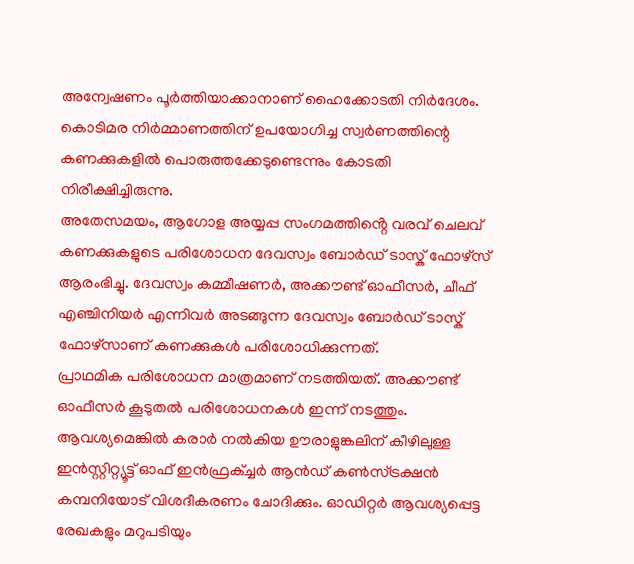അന്വേഷണം പൂർത്തിയാക്കാനാണ് ഹൈക്കോടതി നിർദേശം. കൊടിമര നിർമ്മാണത്തിന് ഉപയോഗിച്ച സ്വർണത്തിന്റെ കണക്കുകളിൽ പൊരുത്തക്കേടുണ്ടെന്നും കോടതി നിരീക്ഷിച്ചിരുന്നു.
അതേസമയം, ആഗോള അയ്യപ്പ സംഗമത്തിൻ്റെ വരവ് ചെലവ് കണക്കുകളുടെ പരിശോധന ദേവസ്വം ബോർഡ് ടാസ്ക് ഫോഴ്സ് ആരംഭിച്ചു. ദേവസ്വം കമ്മീഷണർ, അക്കൗണ്ട് ഓഫീസർ, ചീഫ് എഞ്ചിനിയർ എന്നിവർ അടങ്ങുന്ന ദേവസ്വം ബോർഡ് ടാസ്ക് ഫോഴ്സാണ് കണക്കുകൾ പരിശോധിക്കുന്നത്.
പ്രാഥമിക പരിശോധന മാത്രമാണ് നടത്തിയത്. അക്കൗണ്ട് ഓഫീസർ കൂടുതൽ പരിശോധനകൾ ഇന്ന് നടത്തും. ആവശ്യമെങ്കിൽ കരാർ നൽകിയ ഊരാളുങ്കലിന് കീഴിലുള്ള ഇൻസ്റ്റിറ്റ്യൂട്ട് ഓഫ് ഇൻഫ്രക്ച്ചർ ആൻഡ് കൺസ്ട്രക്ഷൻ കമ്പനിയോട് വിശദീകരണം ചോദിക്കും. ഓഡിറ്റർ ആവശ്യപ്പെട്ട രേഖകളും മറുപടിയും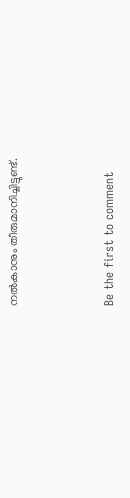നൽകാനും തീരുമാനിച്ചിട്ടുണ്ട്.



Be the first to comment